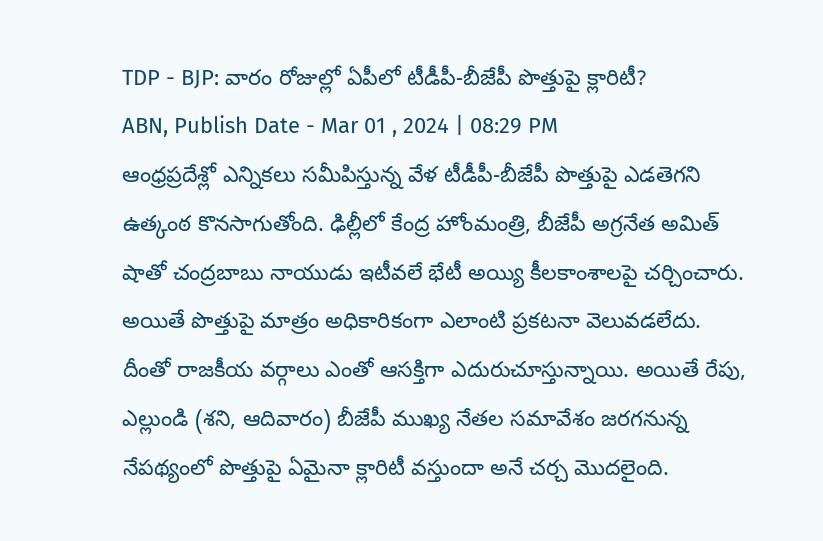TDP - BJP: వారం రోజుల్లో ఏపీలో టీడీపీ-బీజేపీ పొత్తుపై క్లారిటీ?
ABN, Publish Date - Mar 01 , 2024 | 08:29 PM
ఆంధ్రప్రదేశ్లో ఎన్నికలు సమీపిస్తున్న వేళ టీడీపీ-బీజేపీ పొత్తుపై ఎడతెగని ఉత్కంఠ కొనసాగుతోంది. ఢిల్లీలో కేంద్ర హోంమంత్రి, బీజేపీ అగ్రనేత అమిత్ షాతో చంద్రబాబు నాయుడు ఇటీవలే భేటీ అయ్యి కీలకాంశాలపై చర్చించారు. అయితే పొత్తుపై మాత్రం అధికారికంగా ఎలాంటి ప్రకటనా వెలువడలేదు. దీంతో రాజకీయ వర్గాలు ఎంతో ఆసక్తిగా ఎదురుచూస్తున్నాయి. అయితే రేపు, ఎల్లుండి (శని, ఆదివారం) బీజేపీ ముఖ్య నేతల సమావేశం జరగనున్న నేపథ్యంలో పొత్తుపై ఏమైనా క్లారిటీ వస్తుందా అనే చర్చ మొదలైంది.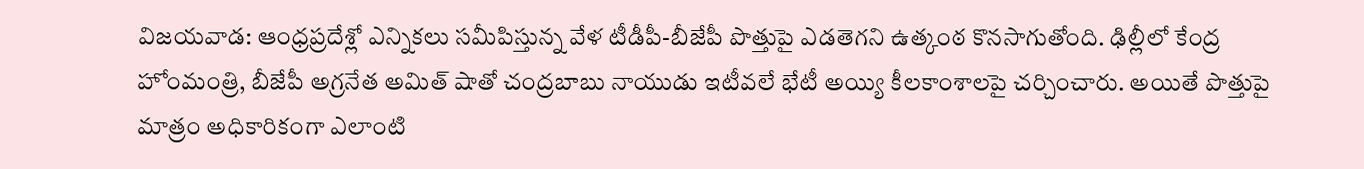విజయవాడ: ఆంధ్రప్రదేశ్లో ఎన్నికలు సమీపిస్తున్న వేళ టీడీపీ-బీజేపీ పొత్తుపై ఎడతెగని ఉత్కంఠ కొనసాగుతోంది. ఢిల్లీలో కేంద్ర హోంమంత్రి, బీజేపీ అగ్రనేత అమిత్ షాతో చంద్రబాబు నాయుడు ఇటీవలే భేటీ అయ్యి కీలకాంశాలపై చర్చించారు. అయితే పొత్తుపై మాత్రం అధికారికంగా ఎలాంటి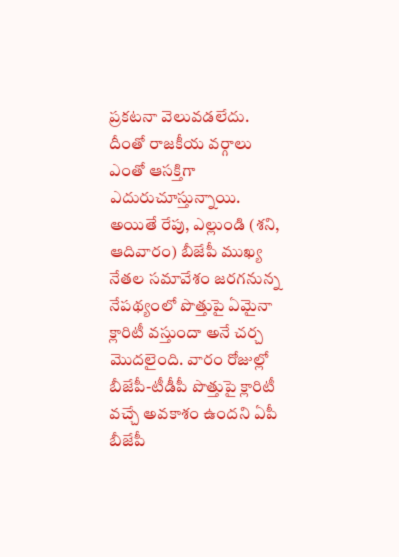ప్రకటనా వెలువడలేదు. దీంతో రాజకీయ వర్గాలు ఎంతో ఆసక్తిగా ఎదురుచూస్తున్నాయి. అయితే రేపు, ఎల్లుండి (శని, ఆదివారం) బీజేపీ ముఖ్య నేతల సమావేశం జరగనున్న నేపథ్యంలో పొత్తుపై ఏమైనా క్లారిటీ వస్తుందా అనే చర్చ మొదలైంది. వారం రోజుల్లో బీజేపీ-టీడీపీ పొత్తుపై క్లారిటీ వచ్చే అవకాశం ఉందని ఏపీ బీజేపీ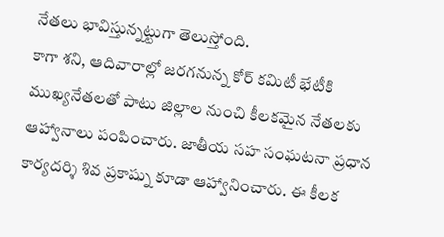నేతలు భావిస్తున్నట్టుగా తెలుస్తోంది.
కాగా శని, ఆదివారాల్లో జరగనున్న కోర్ కమిటీ భేటీకి ముఖ్యనేతలతో పాటు జిల్లాల నుంచి కీలకమైన నేతలకు ఆహ్వానాలు పంపించారు. జాతీయ సహ సంఘటనా ప్రధాన కార్యదర్శి శివ ప్రకాష్ను కూడా ఆహ్వానించారు. ఈ కీలక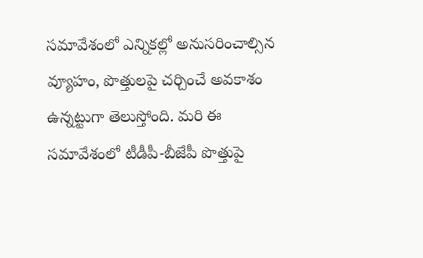సమావేశంలో ఎన్నికల్లో అనుసరించాల్సిన వ్యూహం, పొత్తులపై చర్చించే అవకాశం ఉన్నట్టుగా తెలుస్తోంది. మరి ఈ సమావేశంలో టీడీపీ-బీజేపీ పొత్తుపై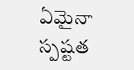ఏమైనా స్పష్టత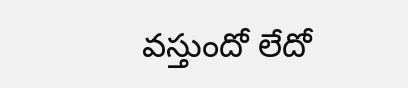వస్తుందో లేదో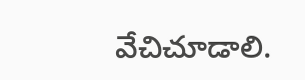వేచిచూడాలి.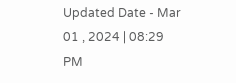Updated Date - Mar 01 , 2024 | 08:29 PM